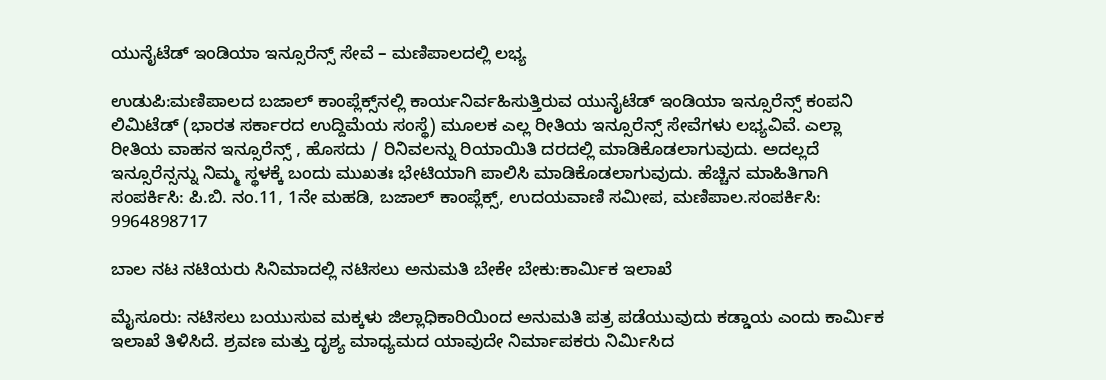ಯುನೈಟೆಡ್ ಇಂಡಿಯಾ ಇನ್ಸೂರೆನ್ಸ್ ಸೇವೆ – ಮಣಿಪಾಲದಲ್ಲಿ ಲಭ್ಯ

ಉಡುಪಿ:ಮಣಿಪಾಲದ ಬಜಾಲ್ ಕಾಂಪ್ಲೆಕ್ಸ್‌ನಲ್ಲಿ ಕಾರ್ಯನಿರ್ವಹಿಸುತ್ತಿರುವ ಯುನೈಟೆಡ್ ಇಂಡಿಯಾ ಇನ್ಸೂರೆನ್ಸ್ ಕಂಪನಿ ಲಿಮಿಟೆಡ್ (ಭಾರತ ಸರ್ಕಾರದ ಉದ್ದಿಮೆಯ ಸಂಸ್ಥೆ) ಮೂಲಕ ಎಲ್ಲ ರೀತಿಯ ಇನ್ಸೂರೆನ್ಸ್ ಸೇವೆಗಳು ಲಭ್ಯವಿವೆ. ಎಲ್ಲಾ ರೀತಿಯ ವಾಹನ ಇನ್ಸೂರೆನ್ಸ್ , ಹೊಸದು / ರಿನಿವಲನ್ನು ರಿಯಾಯಿತಿ ದರದಲ್ಲಿ ಮಾಡಿಕೊಡಲಾಗುವುದು. ಅದಲ್ಲದೆ ಇನ್ಸೂರೆನ್ಸನ್ನು ನಿಮ್ಮ ಸ್ಥಳಕ್ಕೆ ಬಂದು ಮುಖತಃ ಭೇಟಿಯಾಗಿ ಪಾಲಿಸಿ ಮಾಡಿಕೊಡಲಾಗುವುದು. ಹೆಚ್ಚಿನ ಮಾಹಿತಿಗಾಗಿ ಸಂಪರ್ಕಿಸಿ: ಪಿ.ಬಿ. ನಂ.11, 1ನೇ ಮಹಡಿ, ಬಜಾಲ್ ಕಾಂಪ್ಲೆಕ್ಸ್, ಉದಯವಾಣಿ ಸಮೀಪ, ಮಣಿಪಾಲ.ಸಂಪರ್ಕಿಸಿ: 9964898717

ಬಾಲ ನಟ ನಟಿಯರು ಸಿನಿಮಾದಲ್ಲಿ ನಟಿಸಲು ಅನುಮತಿ ಬೇಕೇ ಬೇಕು:ಕಾರ್ಮಿಕ ಇಲಾಖೆ

ಮೈಸೂರು: ನಟಿಸಲು ಬಯುಸುವ ಮಕ್ಕಳು ಜಿಲ್ಲಾಧಿಕಾರಿಯಿಂದ ಅನುಮತಿ ಪತ್ರ ಪಡೆಯುವುದು ಕಡ್ಡಾಯ ಎಂದು ಕಾರ್ಮಿಕ ಇಲಾಖೆ ತಿಳಿಸಿದೆ. ಶ್ರವಣ ಮತ್ತು ದೃಶ್ಯ ಮಾಧ್ಯಮದ ಯಾವುದೇ ನಿರ್ಮಾಪಕರು ನಿರ್ಮಿಸಿದ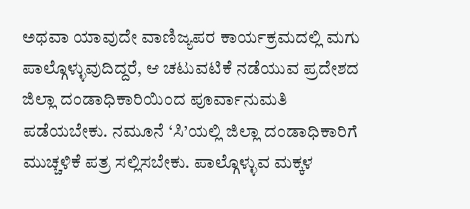ಅಥವಾ ಯಾವುದೇ ವಾಣಿಜ್ಯಪರ ಕಾರ್ಯಕ್ರಮದಲ್ಲಿ ಮಗು ಪಾಲ್ಗೊಳ್ಳುವುದಿದ್ದರೆ, ಆ ಚಟುವಟಿಕೆ ನಡೆಯುವ ಪ್ರದೇಶದ ಜಿಲ್ಲಾ ದಂಡಾಧಿಕಾರಿಯಿಂದ ಪೂರ್ವಾನುಮತಿ ಪಡೆಯಬೇಕು. ನಮೂನೆ ‘ಸಿ’ಯಲ್ಲಿ ಜಿಲ್ಲಾ ದಂಡಾಧಿಕಾರಿಗೆ ಮುಚ್ಚಳಿಕೆ ಪತ್ರ ಸಲ್ಲಿಸಬೇಕು. ಪಾಲ್ಗೊಳ್ಳುವ ಮಕ್ಕಳ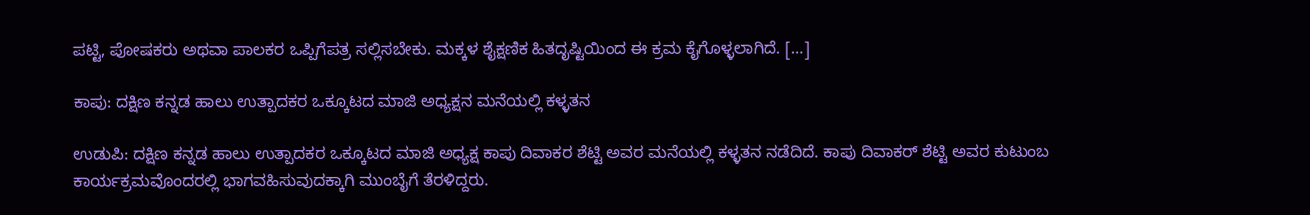ಪಟ್ಟಿ, ಪೋಷಕರು ಅಥವಾ ಪಾಲಕರ ಒಪ್ಪಿಗೆಪತ್ರ ಸಲ್ಲಿಸಬೇಕು. ಮಕ್ಕಳ ಶೈಕ್ಷಣಿಕ ಹಿತದೃಷ್ಟಿಯಿಂದ ಈ ಕ್ರಮ ಕೈಗೊಳ್ಳಲಾಗಿದೆ. […]

ಕಾಪು: ದಕ್ಷಿಣ ಕನ್ನಡ ಹಾಲು ಉತ್ಪಾದಕರ ಒಕ್ಕೂಟದ ಮಾಜಿ ಅಧ್ಯಕ್ಷನ ಮನೆಯಲ್ಲಿ ಕಳ್ಳತನ

ಉಡುಪಿ: ದಕ್ಷಿಣ ಕನ್ನಡ ಹಾಲು ಉತ್ಪಾದಕರ ಒಕ್ಕೂಟದ ಮಾಜಿ ಅಧ್ಯಕ್ಷ ಕಾಪು ದಿವಾಕರ ಶೆಟ್ಟಿ ಅವರ ಮನೆಯಲ್ಲಿ ಕಳ್ಳತನ ನಡೆದಿದೆ. ಕಾಪು ದಿವಾಕರ್ ಶೆಟ್ಟಿ ಅವರ ಕುಟುಂಬ ಕಾರ್ಯಕ್ರಮವೊಂದರಲ್ಲಿ ಭಾಗವಹಿಸುವುದಕ್ಕಾಗಿ ಮುಂಬೈಗೆ ತೆರಳಿದ್ದರು.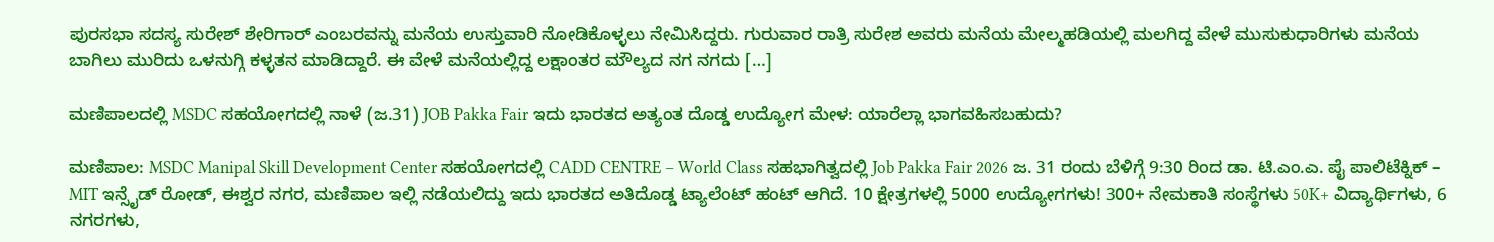ಪುರಸಭಾ ಸದಸ್ಯ ಸುರೇಶ್ ಶೇರಿಗಾ‌ರ್ ಎಂಬರವನ್ನು ಮನೆಯ ಉಸ್ತುವಾರಿ ನೋಡಿಕೊಳ್ಳಲು ನೇಮಿಸಿದ್ದರು. ಗುರುವಾರ ರಾತ್ರಿ ಸುರೇಶ ಅವರು ಮನೆಯ ಮೇಲ್ಮಹಡಿಯಲ್ಲಿ ಮಲಗಿದ್ದ ವೇಳೆ ಮುಸುಕುಧಾರಿಗಳು ಮನೆಯ ಬಾಗಿಲು ಮುರಿದು ಒಳನುಗ್ಗಿ ಕಳ್ಳತನ ಮಾಡಿದ್ದಾರೆ. ಈ ವೇಳೆ ಮನೆಯಲ್ಲಿದ್ದ ಲಕ್ಷಾಂತರ ಮೌಲ್ಯದ ನಗ ನಗದು […]

ಮಣಿಪಾಲದಲ್ಲಿ MSDC ಸಹಯೋಗದಲ್ಲಿ ನಾಳೆ (ಜ.31) JOB Pakka Fair ಇದು ಭಾರತದ ಅತ್ಯಂತ ದೊಡ್ಡ ಉದ್ಯೋಗ ಮೇಳ: ಯಾರೆಲ್ಲಾ ಭಾಗವಹಿಸಬಹುದು?

ಮಣಿಪಾಲ: MSDC Manipal Skill Development Center ಸಹಯೋಗದಲ್ಲಿ CADD CENTRE – World Class ಸಹಭಾಗಿತ್ವದಲ್ಲಿ Job Pakka Fair 2026 ಜ. 31 ರಂದು ಬೆಳಿಗ್ಗೆ 9:30 ರಿಂದ ಡಾ. ಟಿ.ಎಂ.ಎ. ಪೈ ಪಾಲಿಟೆಕ್ನಿಕ್ – MIT ಇನ್ಸೈಡ್ ರೋಡ್, ಈಶ್ವರ ನಗರ, ಮಣಿಪಾಲ ಇಲ್ಲಿ ನಡೆಯಲಿದ್ದು ಇದು ಭಾರತದ ಅತಿದೊಡ್ಡ ಟ್ಯಾಲೆಂಟ್ ಹಂಟ್ ಆಗಿದೆ. 10 ಕ್ಷೇತ್ರಗಳಲ್ಲಿ 5000 ಉದ್ಯೋಗಗಳು! 300+ ನೇಮಕಾತಿ ಸಂಸ್ಥೆಗಳು 50K+ ವಿದ್ಯಾರ್ಥಿಗಳು, 6 ನಗರಗಳು,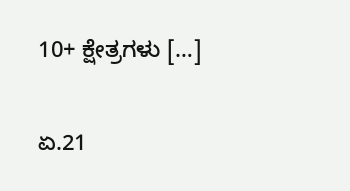10+ ಕ್ಷೇತ್ರಗಳು […]

ಏ.21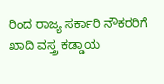ರಿಂದ ರಾಜ್ಯ ಸರ್ಕಾರಿ ನೌಕರರಿಗೆ ಖಾದಿ ವಸ್ತ್ರ ಕಡ್ಡಾಯ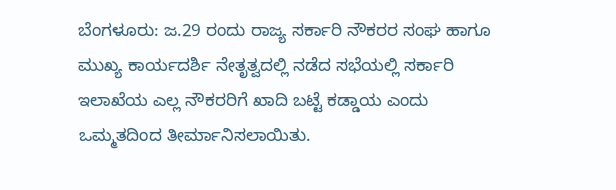ಬೆಂಗಳೂರು: ಜ.29 ರಂದು ರಾಜ್ಯ ಸರ್ಕಾರಿ ನೌಕರರ ಸಂಘ ಹಾಗೂ ಮುಖ್ಯ ಕಾರ್ಯದರ್ಶಿ ನೇತೃತ್ವದಲ್ಲಿ ನಡೆದ ಸಭೆಯಲ್ಲಿ ಸರ್ಕಾರಿ ಇಲಾಖೆಯ ಎಲ್ಲ ನೌಕರರಿಗೆ ಖಾದಿ ಬಟ್ಟೆ ಕಡ್ಡಾಯ ಎಂದು ಒಮ್ಮತದಿಂದ ತೀರ್ಮಾನಿಸಲಾಯಿತು.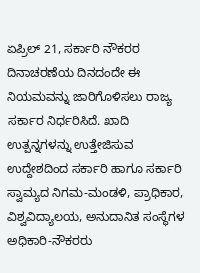ಏಪ್ರಿಲ್ 21, ಸರ್ಕಾರಿ ನೌಕರರ ದಿನಾಚರಣೆಯ ದಿನದಂದೇ ಈ ನಿಯಮವನ್ನು ಜಾರಿಗೊಳಿಸಲು ರಾಜ್ಯ ಸರ್ಕಾರ ನಿರ್ಧರಿಸಿದೆ. ಖಾದಿ ಉತ್ಪನ್ನಗಳನ್ನು ಉತ್ತೇಜಿಸುವ ಉದ್ದೇಶದಿಂದ ಸರ್ಕಾರಿ ಹಾಗೂ ಸರ್ಕಾರಿ ಸ್ವಾಮ್ಯದ ನಿಗಮ-ಮಂಡಳಿ, ಪ್ರಾಧಿಕಾರ, ವಿಶ್ವವಿದ್ಯಾಲಯ, ಅನುದಾನಿತ ಸಂಸ್ಥೆಗಳ ಅಧಿಕಾರಿ-ನೌಕರರು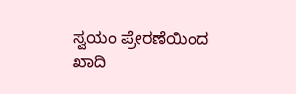ಸ್ವಯಂ ಪ್ರೇರಣೆಯಿಂದ ಖಾದಿ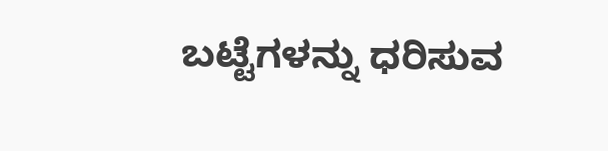ಬಟ್ಟೆಗಳನ್ನು ಧರಿಸುವ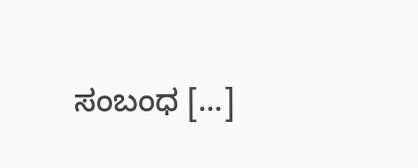ಸಂಬಂಧ […]